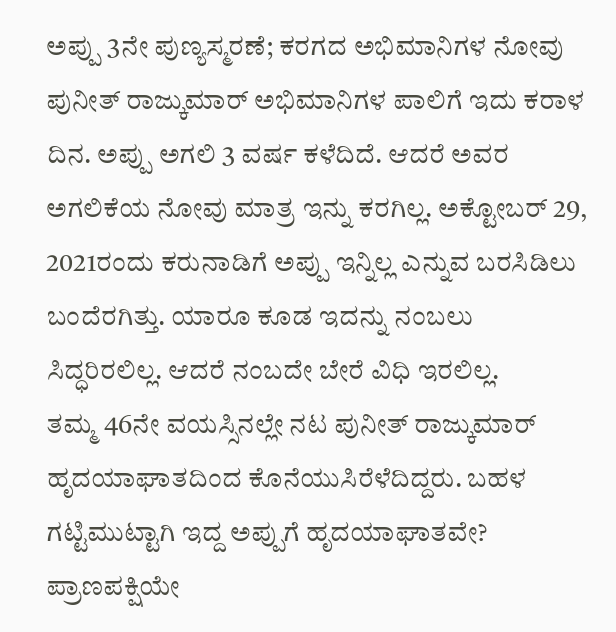ಅಪ್ಪು 3ನೇ ಪುಣ್ಯಸ್ಮರಣೆ; ಕರಗದ ಅಭಿಮಾನಿಗಳ ನೋವು
ಪುನೀತ್ ರಾಜ್ಕುಮಾರ್ ಅಭಿಮಾನಿಗಳ ಪಾಲಿಗೆ ಇದು ಕರಾಳ ದಿನ. ಅಪ್ಪು ಅಗಲಿ 3 ವರ್ಷ ಕಳೆದಿದೆ. ಆದರೆ ಅವರ ಅಗಲಿಕೆಯ ನೋವು ಮಾತ್ರ ಇನ್ನು ಕರಗಿಲ್ಲ. ಅಕ್ಟೋಬರ್ 29, 2021ರಂದು ಕರುನಾಡಿಗೆ ಅಪ್ಪು ಇನ್ನಿಲ್ಲ ಎನ್ನುವ ಬರಸಿಡಿಲು ಬಂದೆರಗಿತ್ತು. ಯಾರೂ ಕೂಡ ಇದನ್ನು ನಂಬಲು ಸಿದ್ಧರಿರಲಿಲ್ಲ. ಆದರೆ ನಂಬದೇ ಬೇರೆ ವಿಧಿ ಇರಲಿಲ್ಲ.
ತಮ್ಮ 46ನೇ ವಯಸ್ಸಿನಲ್ಲೇ ನಟ ಪುನೀತ್ ರಾಜ್ಕುಮಾರ್ ಹೃದಯಾಘಾತದಿಂದ ಕೊನೆಯುಸಿರೆಳೆದಿದ್ದರು. ಬಹಳ ಗಟ್ಟಿಮುಟ್ಟಾಗಿ ಇದ್ದ ಅಪ್ಪುಗೆ ಹೃದಯಾಘಾತವೇ? ಪ್ರಾಣಪಕ್ಷಿಯೇ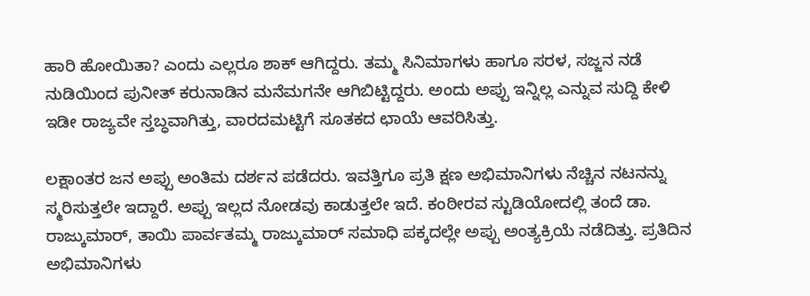ಹಾರಿ ಹೋಯಿತಾ? ಎಂದು ಎಲ್ಲರೂ ಶಾಕ್ ಆಗಿದ್ದರು. ತಮ್ಮ ಸಿನಿಮಾಗಳು ಹಾಗೂ ಸರಳ, ಸಜ್ಜನ ನಡೆ ನುಡಿಯಿಂದ ಪುನೀತ್ ಕರುನಾಡಿನ ಮನೆಮಗನೇ ಆಗಿಬಿಟ್ಟಿದ್ದರು. ಅಂದು ಅಪ್ಪು ಇನ್ನಿಲ್ಲ ಎನ್ನುವ ಸುದ್ದಿ ಕೇಳಿ ಇಡೀ ರಾಜ್ಯವೇ ಸ್ತಬ್ಧವಾಗಿತ್ತು, ವಾರದಮಟ್ಟಿಗೆ ಸೂತಕದ ಛಾಯೆ ಆವರಿಸಿತ್ತು.

ಲಕ್ಷಾಂತರ ಜನ ಅಪ್ಪು ಅಂತಿಮ ದರ್ಶನ ಪಡೆದರು. ಇವತ್ತಿಗೂ ಪ್ರತಿ ಕ್ಷಣ ಅಭಿಮಾನಿಗಳು ನೆಚ್ಚಿನ ನಟನನ್ನು ಸ್ಮರಿಸುತ್ತಲೇ ಇದ್ದಾರೆ. ಅಪ್ಪು ಇಲ್ಲದ ನೋಡವು ಕಾಡುತ್ತಲೇ ಇದೆ. ಕಂಠೀರವ ಸ್ಟುಡಿಯೋದಲ್ಲಿ ತಂದೆ ಡಾ. ರಾಜ್ಕುಮಾರ್, ತಾಯಿ ಪಾರ್ವತಮ್ಮ ರಾಜ್ಕುಮಾರ್ ಸಮಾಧಿ ಪಕ್ಕದಲ್ಲೇ ಅಪ್ಪು ಅಂತ್ಯಕ್ರಿಯೆ ನಡೆದಿತ್ತು. ಪ್ರತಿದಿನ ಅಭಿಮಾನಿಗಳು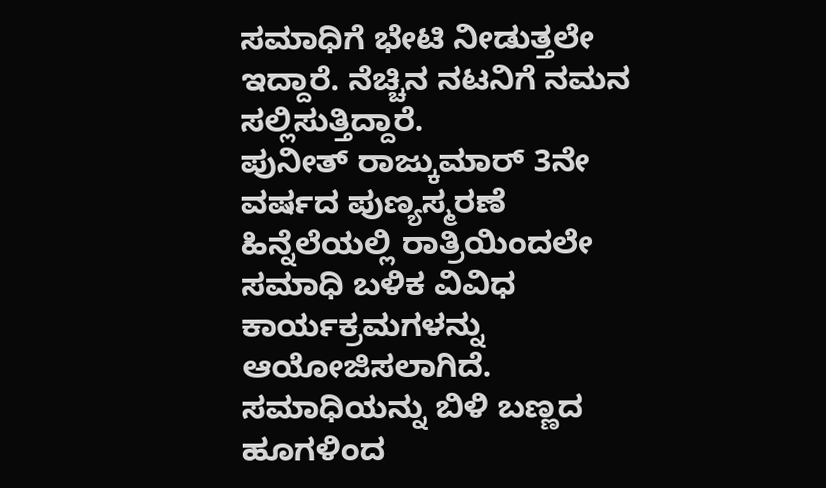ಸಮಾಧಿಗೆ ಭೇಟಿ ನೀಡುತ್ತಲೇ ಇದ್ದಾರೆ. ನೆಚ್ಚಿನ ನಟನಿಗೆ ನಮನ ಸಲ್ಲಿಸುತ್ತಿದ್ದಾರೆ.
ಪುನೀತ್ ರಾಜ್ಕುಮಾರ್ 3ನೇ ವರ್ಷದ ಪುಣ್ಯಸ್ಮರಣೆ ಹಿನ್ನೆಲೆಯಲ್ಲಿ ರಾತ್ರಿಯಿಂದಲೇ ಸಮಾಧಿ ಬಳಿಕ ವಿವಿಧ ಕಾರ್ಯಕ್ರಮಗಳನ್ನು ಆಯೋಜಿಸಲಾಗಿದೆ. ಸಮಾಧಿಯನ್ನು ಬಿಳಿ ಬಣ್ಣದ ಹೂಗಳಿಂದ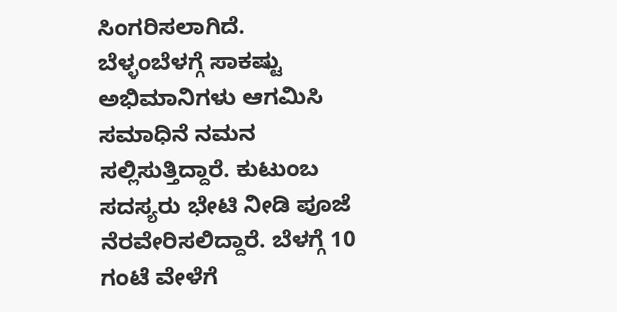ಸಿಂಗರಿಸಲಾಗಿದೆ. ಬೆಳ್ಳಂಬೆಳಗ್ಗೆ ಸಾಕಷ್ಟು ಅಭಿಮಾನಿಗಳು ಆಗಮಿಸಿ ಸಮಾಧಿನೆ ನಮನ ಸಲ್ಲಿಸುತ್ತಿದ್ದಾರೆ. ಕುಟುಂಬ ಸದಸ್ಯರು ಭೇಟಿ ನೀಡಿ ಪೂಜೆ ನೆರವೇರಿಸಲಿದ್ದಾರೆ. ಬೆಳಗ್ಗೆ 10 ಗಂಟೆ ವೇಳೆಗೆ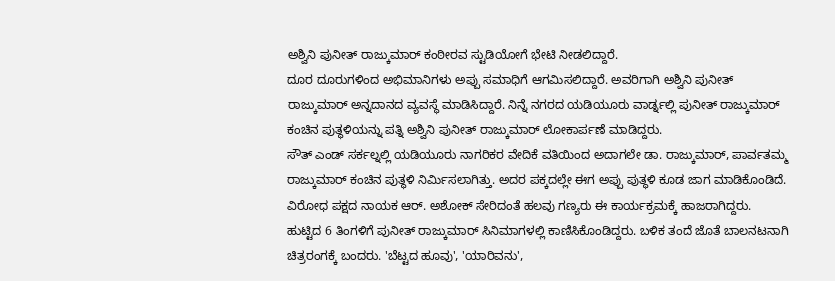ಅಶ್ವಿನಿ ಪುನೀತ್ ರಾಜ್ಕುಮಾರ್ ಕಂಠೀರವ ಸ್ಟುಡಿಯೋಗೆ ಭೇಟಿ ನೀಡಲಿದ್ದಾರೆ.
ದೂರ ದೂರುಗಳಿಂದ ಅಭಿಮಾನಿಗಳು ಅಪ್ಪು ಸಮಾಧಿಗೆ ಆಗಮಿಸಲಿದ್ದಾರೆ. ಅವರಿಗಾಗಿ ಅಶ್ವಿನಿ ಪುನೀತ್ ರಾಜ್ಕುಮಾರ್ ಅನ್ನದಾನದ ವ್ಯವಸ್ಥೆ ಮಾಡಿಸಿದ್ದಾರೆ. ನಿನ್ನೆ ನಗರದ ಯಡಿಯೂರು ವಾರ್ಡ್ನಲ್ಲಿ ಪುನೀತ್ ರಾಜ್ಕುಮಾರ್ ಕಂಚಿನ ಪುತ್ಥಳಿಯನ್ನು ಪತ್ನಿ ಅಶ್ವಿನಿ ಪುನೀತ್ ರಾಜ್ಕುಮಾರ್ ಲೋಕಾರ್ಪಣೆ ಮಾಡಿದ್ದರು.
ಸೌತ್ ಎಂಡ್ ಸರ್ಕಲ್ನಲ್ಲಿ ಯಡಿಯೂರು ನಾಗರಿಕರ ವೇದಿಕೆ ವತಿಯಿಂದ ಅದಾಗಲೇ ಡಾ. ರಾಜ್ಕುಮಾರ್, ಪಾರ್ವತಮ್ಮ ರಾಜ್ಕುಮಾರ್ ಕಂಚಿನ ಪುತ್ಥಳಿ ನಿರ್ಮಿಸಲಾಗಿತ್ತು. ಅದರ ಪಕ್ಕದಲ್ಲೇ ಈಗ ಅಪ್ಪು ಪುತ್ಥಳಿ ಕೂಡ ಜಾಗ ಮಾಡಿಕೊಂಡಿದೆ. ವಿರೋಧ ಪಕ್ಷದ ನಾಯಕ ಆರ್. ಅಶೋಕ್ ಸೇರಿದಂತೆ ಹಲವು ಗಣ್ಯರು ಈ ಕಾರ್ಯಕ್ರಮಕ್ಕೆ ಹಾಜರಾಗಿದ್ದರು.
ಹುಟ್ಟಿದ 6 ತಿಂಗಳಿಗೆ ಪುನೀತ್ ರಾಜ್ಕುಮಾರ್ ಸಿನಿಮಾಗಳಲ್ಲಿ ಕಾಣಿಸಿಕೊಂಡಿದ್ದರು. ಬಳಿಕ ತಂದೆ ಜೊತೆ ಬಾಲನಟನಾಗಿ ಚಿತ್ರರಂಗಕ್ಕೆ ಬಂದರು. 'ಬೆಟ್ಟದ ಹೂವು', 'ಯಾರಿವನು',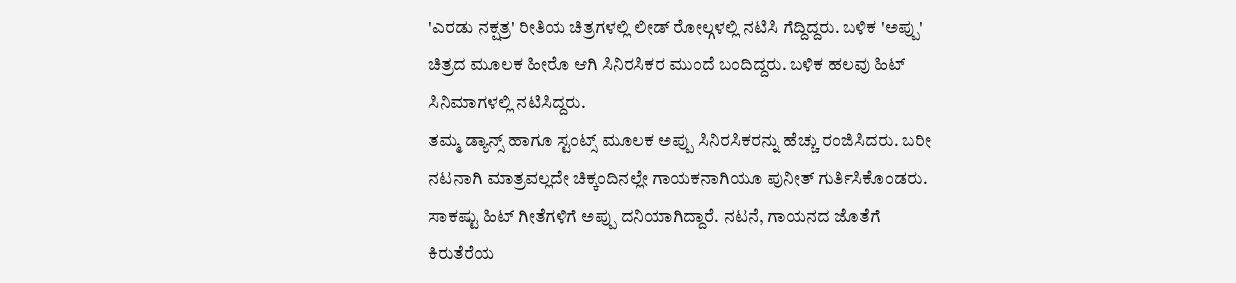'ಎರಡು ನಕ್ಷತ್ರ' ರೀತಿಯ ಚಿತ್ರಗಳಲ್ಲಿ ಲೀಡ್ ರೋಲ್ಗಳಲ್ಲಿ ನಟಿಸಿ ಗೆದ್ದಿದ್ದರು. ಬಳಿಕ 'ಅಪ್ಪು' ಚಿತ್ರದ ಮೂಲಕ ಹೀರೊ ಆಗಿ ಸಿನಿರಸಿಕರ ಮುಂದೆ ಬಂದಿದ್ದರು. ಬಳಿಕ ಹಲವು ಹಿಟ್ ಸಿನಿಮಾಗಳಲ್ಲಿ ನಟಿಸಿದ್ದರು.
ತಮ್ಮ ಡ್ಯಾನ್ಸ್ ಹಾಗೂ ಸ್ಟಂಟ್ಸ್ ಮೂಲಕ ಅಪ್ಪು ಸಿನಿರಸಿಕರನ್ನು ಹೆಚ್ಚು ರಂಜಿಸಿದರು. ಬರೀ ನಟನಾಗಿ ಮಾತ್ರವಲ್ಲದೇ ಚಿಕ್ಕಂದಿನಲ್ಲೇ ಗಾಯಕನಾಗಿಯೂ ಪುನೀತ್ ಗುರ್ತಿಸಿಕೊಂಡರು. ಸಾಕಷ್ಟು ಹಿಟ್ ಗೀತೆಗಳಿಗೆ ಅಪ್ಪು ದನಿಯಾಗಿದ್ದಾರೆ. ನಟನೆ, ಗಾಯನದ ಜೊತೆಗೆ ಕಿರುತೆರೆಯ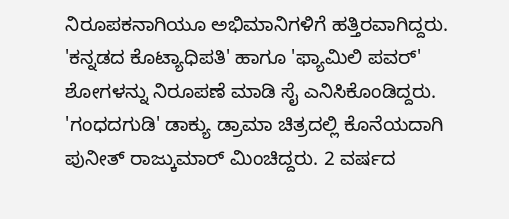ನಿರೂಪಕನಾಗಿಯೂ ಅಭಿಮಾನಿಗಳಿಗೆ ಹತ್ತಿರವಾಗಿದ್ದರು. 'ಕನ್ನಡದ ಕೊಟ್ಯಾಧಿಪತಿ' ಹಾಗೂ 'ಫ್ಯಾಮಿಲಿ ಪವರ್' ಶೋಗಳನ್ನು ನಿರೂಪಣೆ ಮಾಡಿ ಸೈ ಎನಿಸಿಕೊಂಡಿದ್ದರು. 'ಗಂಧದಗುಡಿ' ಡಾಕ್ಯು ಡ್ರಾಮಾ ಚಿತ್ರದಲ್ಲಿ ಕೊನೆಯದಾಗಿ ಪುನೀತ್ ರಾಜ್ಕುಮಾರ್ ಮಿಂಚಿದ್ದರು. 2 ವರ್ಷದ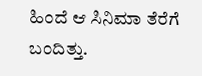ಹಿಂದೆ ಆ ಸಿನಿಮಾ ತೆರೆಗೆ ಬಂದಿತ್ತು.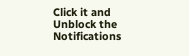Click it and Unblock the Notifications